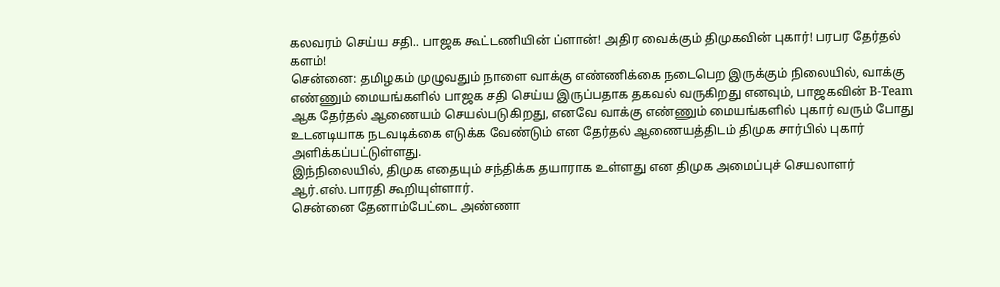கலவரம் செய்ய சதி.. பாஜக கூட்டணியின் ப்ளான்! அதிர வைக்கும் திமுகவின் புகார்! பரபர தேர்தல் களம்!
சென்னை: தமிழகம் முழுவதும் நாளை வாக்கு எண்ணிக்கை நடைபெற இருக்கும் நிலையில், வாக்கு எண்ணும் மையங்களில் பாஜக சதி செய்ய இருப்பதாக தகவல் வருகிறது எனவும், பாஜகவின் B-Team ஆக தேர்தல் ஆணையம் செயல்படுகிறது, எனவே வாக்கு எண்ணும் மையங்களில் புகார் வரும் போது உடனடியாக நடவடிக்கை எடுக்க வேண்டும் என தேர்தல் ஆணையத்திடம் திமுக சார்பில் புகார் அளிக்கப்பட்டுள்ளது.
இந்நிலையில், திமுக எதையும் சந்திக்க தயாராக உள்ளது என திமுக அமைப்புச் செயலாளர் ஆர்.எஸ்.பாரதி கூறியுள்ளார்.
சென்னை தேனாம்பேட்டை அண்ணா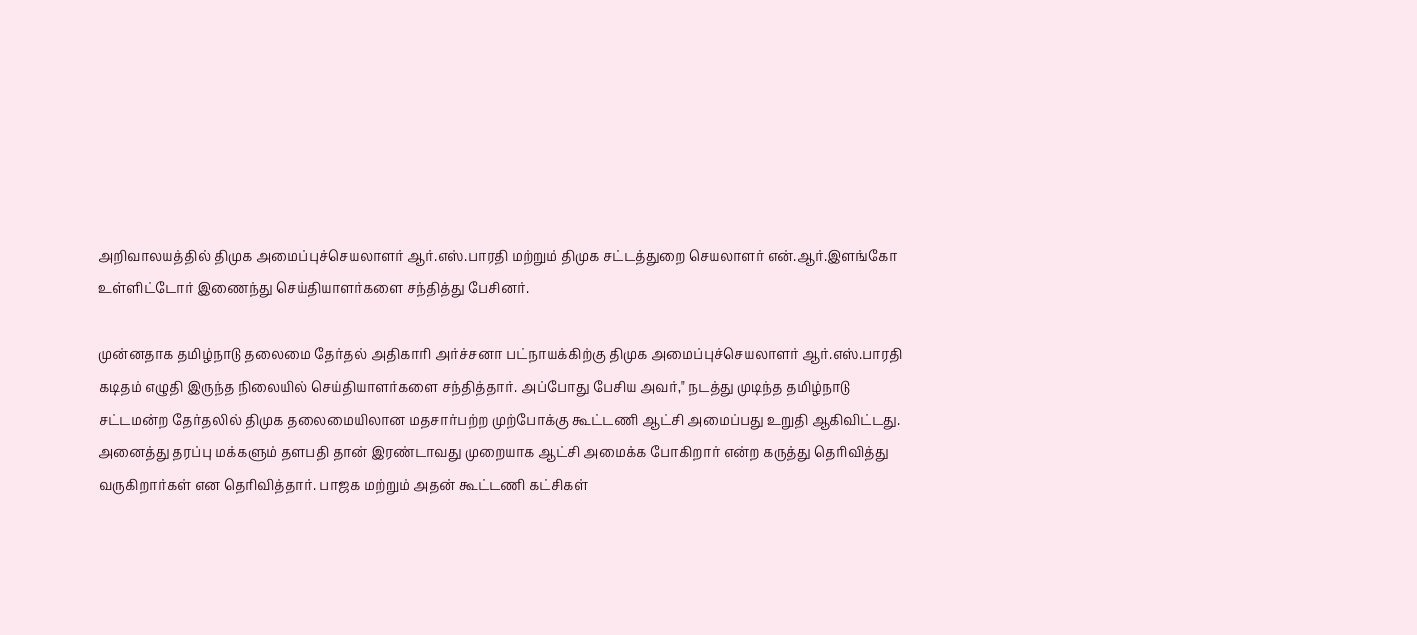அறிவாலயத்தில் திமுக அமைப்புச்செயலாளர் ஆர்.எஸ்.பாரதி மற்றும் திமுக சட்டத்துறை செயலாளர் என்.ஆர்.இளங்கோ உள்ளிட்டோர் இணைந்து செய்தியாளர்களை சந்தித்து பேசினர்.

முன்னதாக தமிழ்நாடு தலைமை தேர்தல் அதிகாரி அர்ச்சனா பட்நாயக்கிற்கு திமுக அமைப்புச்செயலாளர் ஆர்.எஸ்.பாரதி கடிதம் எழுதி இருந்த நிலையில் செய்தியாளர்களை சந்தித்தார். அப்போது பேசிய அவர்," நடத்து முடிந்த தமிழ்நாடு சட்டமன்ற தேர்தலில் திமுக தலைமையிலான மதசார்பற்ற முற்போக்கு கூட்டணி ஆட்சி அமைப்பது உறுதி ஆகிவிட்டது.
அனைத்து தரப்பு மக்களும் தளபதி தான் இரண்டாவது முறையாக ஆட்சி அமைக்க போகிறார் என்ற கருத்து தெரிவித்து வருகிறார்கள் என தெரிவித்தார். பாஜக மற்றும் அதன் கூட்டணி கட்சிகள்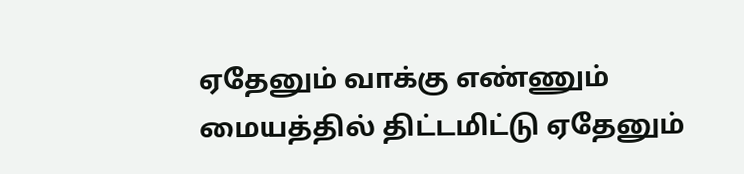ஏதேனும் வாக்கு எண்ணும் மையத்தில் திட்டமிட்டு ஏதேனும்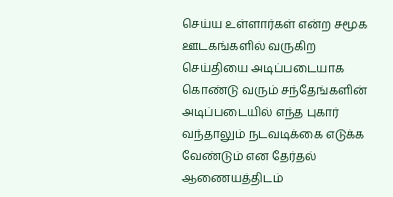செய்ய உள்ளார்கள் என்ற சமூக ஊடகங்களில் வருகிற செய்தியை அடிப்படையாக கொண்டு வரும் சந்தேங்களின் அடிப்படையில் எந்த புகார் வந்தாலும் நடவடிக்கை எடுக்க வேண்டும் என தேர்தல் ஆணையத்திடம்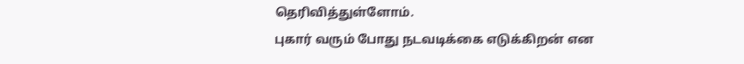தெரிவித்துள்ளோம்.
புகார் வரும் போது நடவடிக்கை எடுக்கிறன் என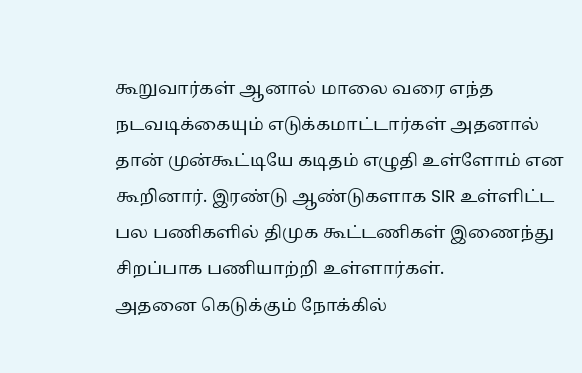கூறுவார்கள் ஆனால் மாலை வரை எந்த நடவடிக்கையும் எடுக்கமாட்டார்கள் அதனால் தான் முன்கூட்டியே கடிதம் எழுதி உள்ளோம் என கூறினார். இரண்டு ஆண்டுகளாக SIR உள்ளிட்ட பல பணிகளில் திமுக கூட்டணிகள் இணைந்து சிறப்பாக பணியாற்றி உள்ளார்கள்.
அதனை கெடுக்கும் நோக்கில்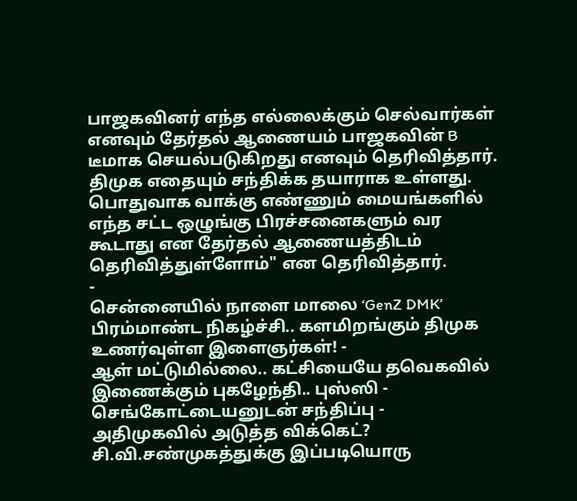பாஜகவினர் எந்த எல்லைக்கும் செல்வார்கள் எனவும் தேர்தல் ஆணையம் பாஜகவின் B டீமாக செயல்படுகிறது எனவும் தெரிவித்தார்.
திமுக எதையும் சந்திக்க தயாராக உள்ளது. பொதுவாக வாக்கு எண்ணும் மையங்களில் எந்த சட்ட ஒழுங்கு பிரச்சனைகளும் வர கூடாது என தேர்தல் ஆணையத்திடம் தெரிவித்துள்ளோம்" என தெரிவித்தார்.
-
சென்னையில் நாளை மாலை ‘GenZ DMK’ பிரம்மாண்ட நிகழ்ச்சி.. களமிறங்கும் திமுக உணர்வுள்ள இளைஞர்கள்! -
ஆள் மட்டுமில்லை.. கட்சியையே தவெகவில் இணைக்கும் புகழேந்தி.. புஸ்ஸி - செங்கோட்டையனுடன் சந்திப்பு -
அதிமுகவில் அடுத்த விக்கெட்? சி.வி.சண்முகத்துக்கு இப்படியொரு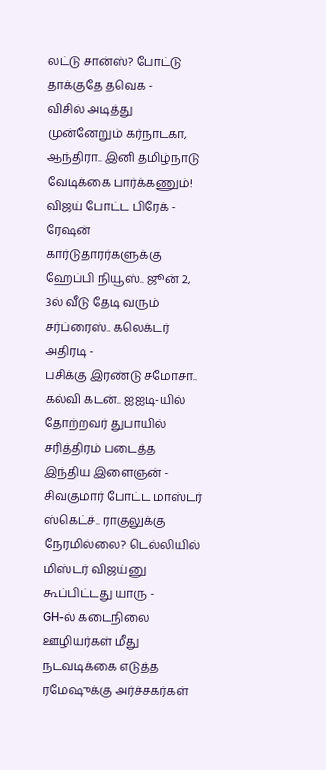லட்டு சான்ஸ்? போட்டு தாக்குதே தவெக -
விசில் அடித்து முன்னேறும் கர்நாடகா, ஆந்திரா.. இனி தமிழ்நாடு வேடிக்கை பார்க்கணும்! விஜய் போட்ட பிரேக் -
ரேஷன் கார்டுதாரர்களுக்கு ஹேப்பி நியூஸ்.. ஜூன் 2, 3ல் வீடு தேடி வரும் சர்ப்ரைஸ்.. கலெக்டர் அதிரடி -
பசிக்கு இரண்டு சமோசா.. கல்வி கடன்.. ஐஐடி-யில் தோற்றவர் துபாயில் சரித்திரம் படைத்த இந்திய இளைஞன் -
சிவகுமார் போட்ட மாஸ்டர் ஸ்கெட்ச்.. ராகுலுக்கு நேரமில்லை? டெல்லியில் மிஸ்டர் விஜய்னு கூப்பிட்டது யாரு -
GH-ல் கடைநிலை ஊழியர்கள் மீது நடவடிக்கை எடுத்த ரமேஷுக்கு அர்ச்சகர்கள்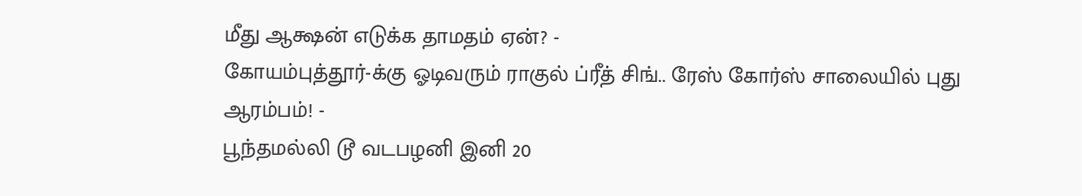மீது ஆக்ஷன் எடுக்க தாமதம் ஏன்? -
கோயம்புத்தூர்-க்கு ஓடிவரும் ராகுல் ப்ரீத் சிங்.. ரேஸ் கோர்ஸ் சாலையில் புது ஆரம்பம்! -
பூந்தமல்லி டூ வடபழனி இனி 20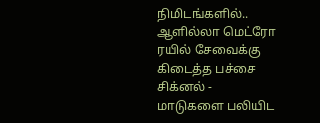நிமிடங்களில்.. ஆளில்லா மெட்ரோ ரயில் சேவைக்கு கிடைத்த பச்சை சிக்னல் -
மாடுகளை பலியிட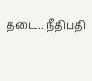தடை.. நீதிபதி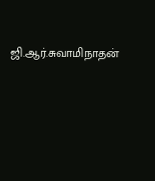ஜி.ஆர்.சுவாமிநாதன்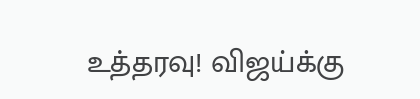உத்தரவு! விஜய்க்கு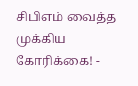சிபிஎம் வைத்த முக்கிய கோரிக்கை! -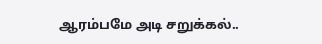ஆரம்பமே அடி சறுக்கல்..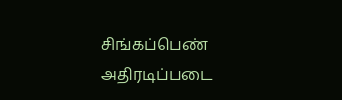சிங்கப்பெண் அதிரடிப்படை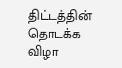திட்டத்தின் தொடக்க விழா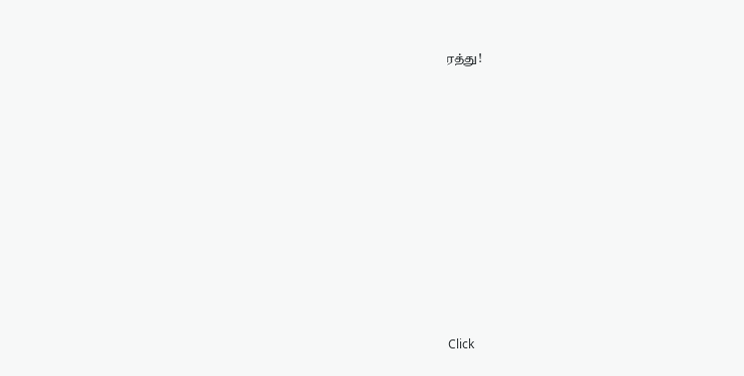ரத்து!












Click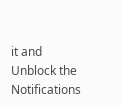it and Unblock the Notifications